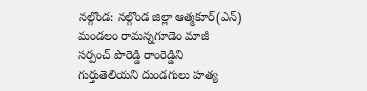నల్గొండ: నల్గొండ జిల్లా ఆత్మకూర్(ఎన్) మండలం రామన్నగూడెం మాజీ సర్పంచ్ పొరెడ్డి రాంరెడ్డిని గుర్తుతెలియని దుండగులు హత్య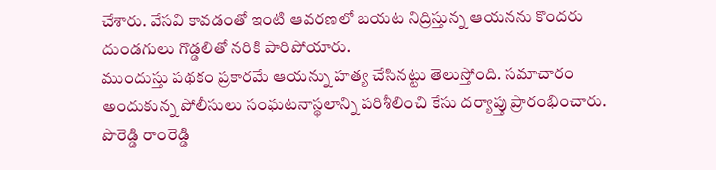చేశారు. వేసవి కావడంతో ఇంటి ఆవరణలో బయట నిద్రిస్తున్న ఆయనను కొందరు దుండగులు గొడ్డలితో నరికి పారిపోయారు.
ముందుస్తు పథకం ప్రకారమే ఆయన్ను హత్య చేసినట్టు తెలుస్తోంది. సమాచారం అందుకున్న పోలీసులు సంఘటనాస్థలాన్ని పరిశీలించి కేసు దర్యాప్తు ప్రారంభించారు. పొరెడ్డి రాంరెడ్డి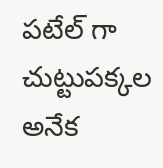పటేల్ గా చుట్టుపక్కల అనేక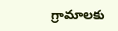గ్రామాలకు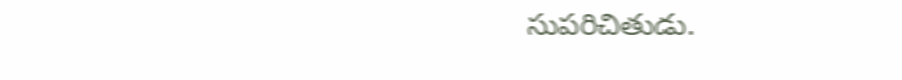సుపరిచితుడు.